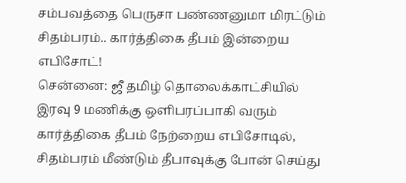சம்பவத்தை பெருசா பண்ணனுமா மிரட்டும் சிதம்பரம்.. கார்த்திகை தீபம் இன்றைய எபிசோட்!
சென்னை: ஜீ தமிழ் தொலைக்காட்சியில் இரவு 9 மணிக்கு ஒளிபரப்பாகி வரும் கார்த்திகை தீபம் நேற்றைய எபிசோடில், சிதம்பரம் மீண்டும் தீபாவுக்கு போன் செய்து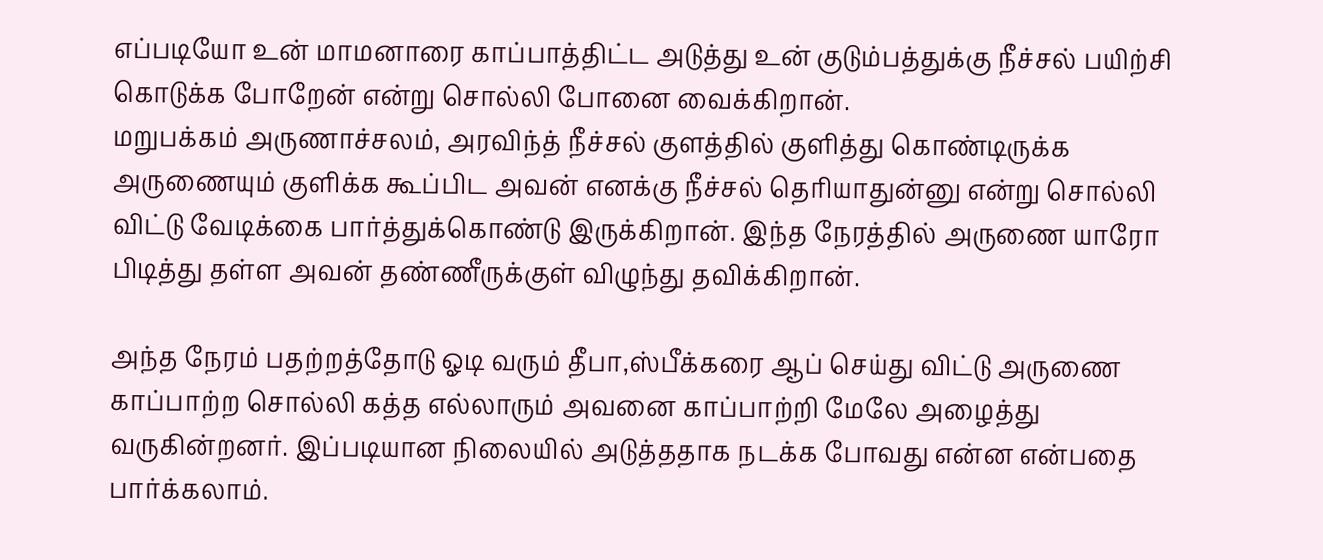எப்படியோ உன் மாமனாரை காப்பாத்திட்ட அடுத்து உன் குடும்பத்துக்கு நீச்சல் பயிற்சி கொடுக்க போறேன் என்று சொல்லி போனை வைக்கிறான்.
மறுபக்கம் அருணாச்சலம், அரவிந்த் நீச்சல் குளத்தில் குளித்து கொண்டிருக்க அருணையும் குளிக்க கூப்பிட அவன் எனக்கு நீச்சல் தெரியாதுன்னு என்று சொல்லி விட்டு வேடிக்கை பார்த்துக்கொண்டு இருக்கிறான். இந்த நேரத்தில் அருணை யாரோ பிடித்து தள்ள அவன் தண்ணீருக்குள் விழுந்து தவிக்கிறான்.

அந்த நேரம் பதற்றத்தோடு ஓடி வரும் தீபா,ஸ்பீக்கரை ஆப் செய்து விட்டு அருணை காப்பாற்ற சொல்லி கத்த எல்லாரும் அவனை காப்பாற்றி மேலே அழைத்து வருகின்றனர். இப்படியான நிலையில் அடுத்ததாக நடக்க போவது என்ன என்பதை பார்க்கலாம்.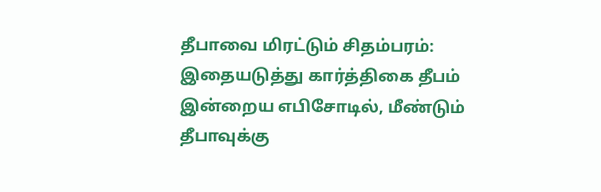தீபாவை மிரட்டும் சிதம்பரம்: இதையடுத்து கார்த்திகை தீபம் இன்றைய எபிசோடில், மீண்டும் தீபாவுக்கு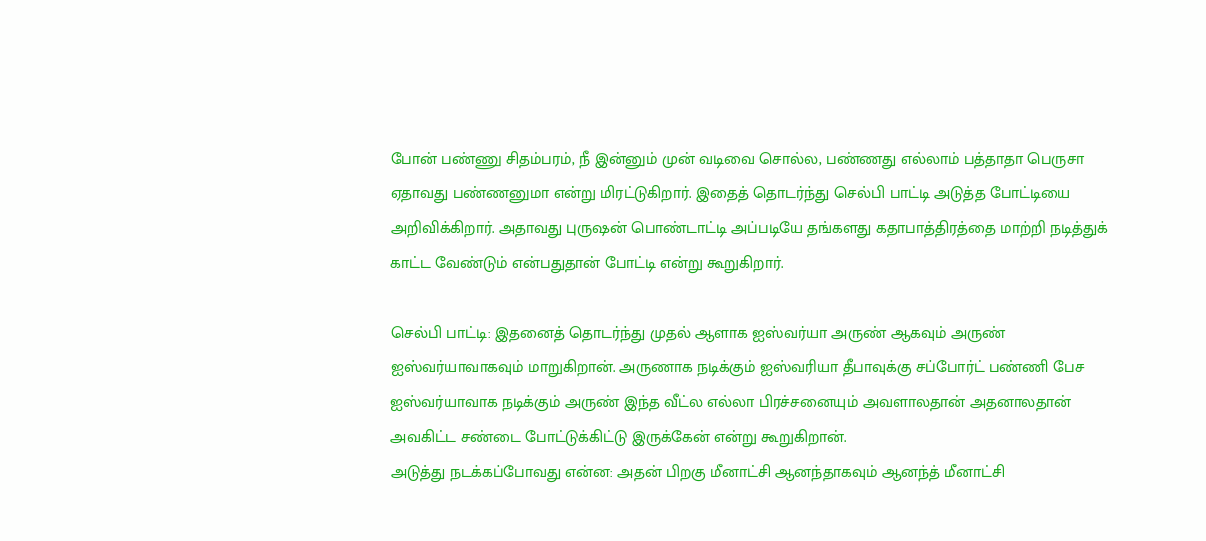போன் பண்ணு சிதம்பரம், நீ இன்னும் முன் வடிவை சொல்ல, பண்ணது எல்லாம் பத்தாதா பெருசா ஏதாவது பண்ணனுமா என்று மிரட்டுகிறார். இதைத் தொடர்ந்து செல்பி பாட்டி அடுத்த போட்டியை அறிவிக்கிறார். அதாவது புருஷன் பொண்டாட்டி அப்படியே தங்களது கதாபாத்திரத்தை மாற்றி நடித்துக் காட்ட வேண்டும் என்பதுதான் போட்டி என்று கூறுகிறார்.

செல்பி பாட்டி: இதனைத் தொடர்ந்து முதல் ஆளாக ஐஸ்வர்யா அருண் ஆகவும் அருண் ஐஸ்வர்யாவாகவும் மாறுகிறான். அருணாக நடிக்கும் ஐஸ்வரியா தீபாவுக்கு சப்போர்ட் பண்ணி பேச ஐஸ்வர்யாவாக நடிக்கும் அருண் இந்த வீட்ல எல்லா பிரச்சனையும் அவளாலதான் அதனாலதான் அவகிட்ட சண்டை போட்டுக்கிட்டு இருக்கேன் என்று கூறுகிறான்.
அடுத்து நடக்கப்போவது என்ன: அதன் பிறகு மீனாட்சி ஆனந்தாகவும் ஆனந்த் மீனாட்சி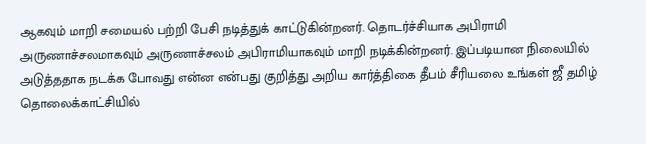ஆகவும் மாறி சமையல் பற்றி பேசி நடித்துக் காட்டுகின்றனர். தொடர்ச்சியாக அபிராமி அருணாச்சலமாகவும் அருணாச்சலம் அபிராமியாகவும் மாறி நடிக்கின்றனர். இப்படியான நிலையில் அடுத்ததாக நடக்க போவது என்ன என்பது குறித்து அறிய கார்த்திகை தீபம் சீரியலை உங்கள் ஜீ தமிழ் தொலைக்காட்சியில்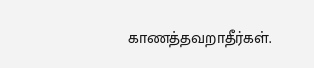காணத்தவறாதீர்கள்.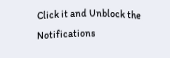Click it and Unblock the Notifications